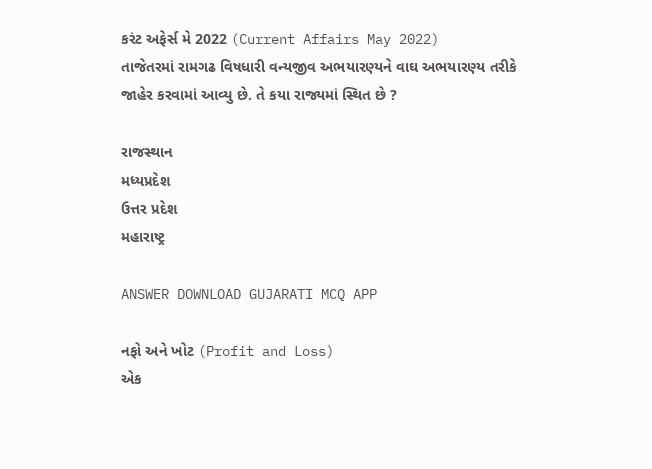કરંટ અફેર્સ મે 2022 (Current Affairs May 2022)
તાજેતરમાં રામગઢ વિષધારી વન્યજીવ અભયારણ્યને વાઘ અભયારણ્ય તરીકે જાહેર કરવામાં આવ્યુ છે. તે કયા રાજ્યમાં સ્થિત છે ?

રાજસ્થાન
મધ્યપ્રદેશ
ઉત્તર પ્રદેશ
મહારાષ્ટ્ર

ANSWER DOWNLOAD GUJARATI MCQ APP

નફો અને ખોટ (Profit and Loss)
એક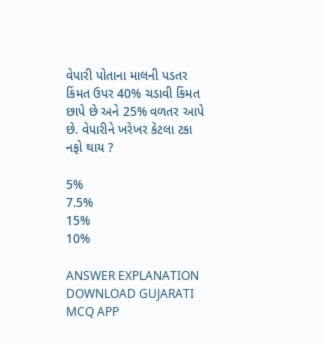વેપારી પોતાના માલની પડતર કિંમત ઉપર 40% ચડાવી કિંમત છાપે છે અને 25% વળતર આપે છે. વેપારીને ખરેખર કેટલા ટકા નફો થાય ?

5%
7.5%
15%
10%

ANSWER EXPLANATION DOWNLOAD GUJARATI MCQ APP